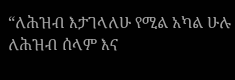“ለሕዝብ እታገላለሁ የሚል አካል ሁሉ ለሕዝብ ሰላም እና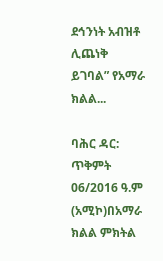ደኅንነት አብዝቶ ሊጨነቅ ይገባል” የአማራ ክልል...

ባሕር ዳር: ጥቅምት 06/2016 ዓ.ም (አሚኮ)በአማራ ክልል ምክትል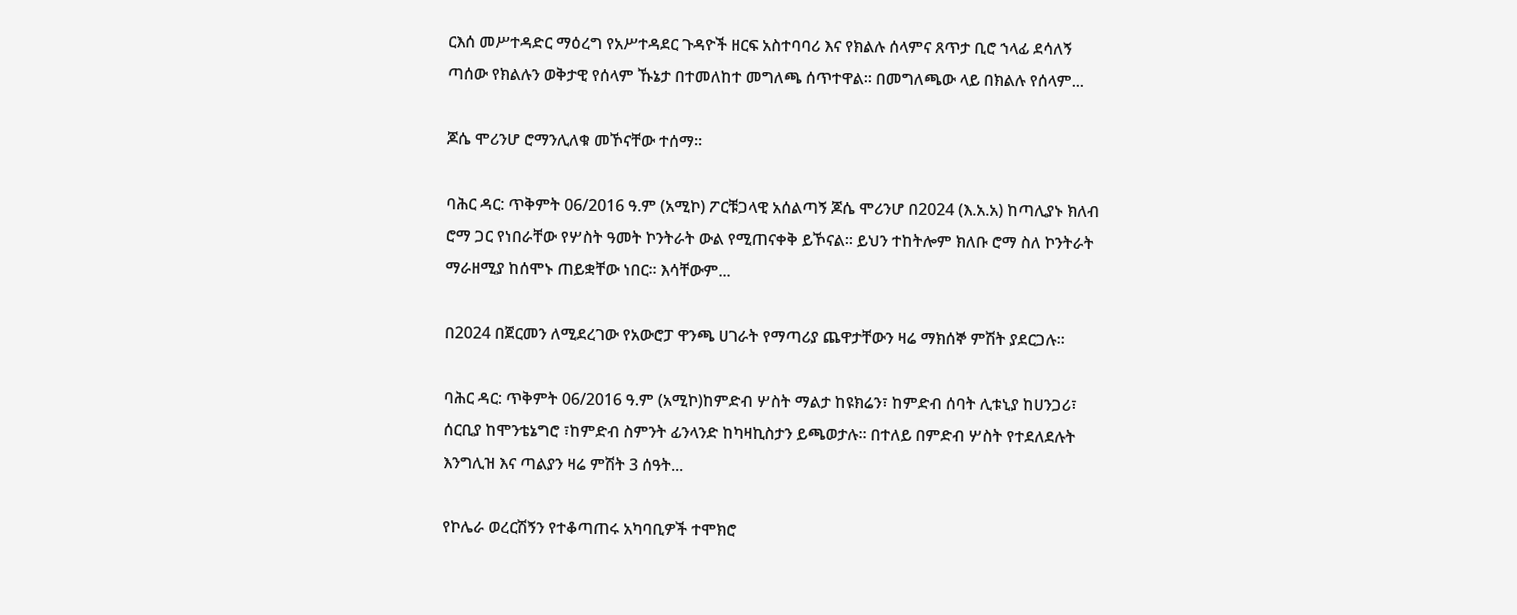ርእሰ መሥተዳድር ማዕረግ የአሥተዳደር ጉዳዮች ዘርፍ አስተባባሪ እና የክልሉ ሰላምና ጸጥታ ቢሮ ኀላፊ ደሳለኝ ጣሰው የክልሉን ወቅታዊ የሰላም ኹኔታ በተመለከተ መግለጫ ሰጥተዋል። በመግለጫው ላይ በክልሉ የሰላም...

ጆሴ ሞሪንሆ ሮማንሊለቁ መኾናቸው ተሰማ፡፡

ባሕር ዳር: ጥቅምት 06/2016 ዓ.ም (አሚኮ) ፖርቹጋላዊ አሰልጣኝ ጆሴ ሞሪንሆ በ2024 (እ.አ.አ) ከጣሊያኑ ክለብ ሮማ ጋር የነበራቸው የሦስት ዓመት ኮንትራት ውል የሚጠናቀቅ ይኾናል፡፡ ይህን ተከትሎም ክለቡ ሮማ ስለ ኮንትራት ማራዘሚያ ከሰሞኑ ጠይቋቸው ነበር፡፡ እሳቸውም...

በ2024 በጀርመን ለሚደረገው የአውሮፓ ዋንጫ ሀገራት የማጣሪያ ጨዋታቸውን ዛሬ ማክሰኞ ምሽት ያደርጋሉ።

ባሕር ዳር: ጥቅምት 06/2016 ዓ.ም (አሚኮ)ከምድብ ሦስት ማልታ ከዩክሬን፣ ከምድብ ሰባት ሊቱኒያ ከሀንጋሪ፣ ሰርቢያ ከሞንቴኔግሮ ፣ከምድብ ስምንት ፊንላንድ ከካዛኪስታን ይጫወታሉ። በተለይ በምድብ ሦስት የተደለደሉት እንግሊዝ እና ጣልያን ዛሬ ምሽት 3 ሰዓት...

የኮሌራ ወረርሽኝን የተቆጣጠሩ አካባቢዎች ተሞክሮ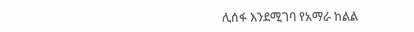ሊሰፋ እንደሚገባ የአማራ ከልል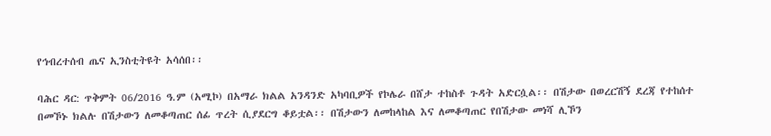የኅብረተሰብ ጤና ኢንስቲትዩት አሳሰበ፡፡

ባሕር ዳር: ጥቅምት 06/2016 ዓ.ም (አሚኮ) በአማራ ክልል አንዳንድ አካባቢዎች የኮሌራ በሸታ ተከስቶ ጉዳት አድርሷል፡፡ በሽታው በወረርሽኝ ደረጃ የተከሰተ በመኾኑ ክልሉ በሽታውን ለመቆጣጠር ሰፊ ጥረት ሲያደርግ ቆይቷል፡፡ በሽታውን ለመከላከል እና ለመቆጣጠር የበሽታው መነሻ ሊኾን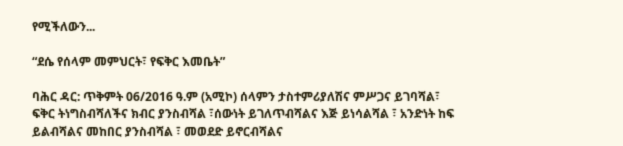የሚችለውን...

“ደሴ የሰላም መምህርት፣ የፍቅር እመቤት”

ባሕር ዳር: ጥቅምት 06/2016 ዓ.ም (አሚኮ) ሰላምን ታስተምሪያለሽና ምሥጋና ይገባሻል፣ ፍቅር ትነግስብሻለችና ክብር ያንስብሻል ፣ሰውነት ይገለጥብሻልና እጅ ይነሳልሻል ፣ አንድነት ከፍ ይልብሻልና መከበር ያንስብሻል ፣ መወደድ ይኖርብሻልና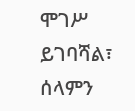ሞገሥ ይገባሻል፣ ሰላምን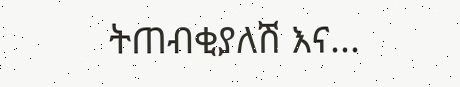ትጠብቂያለሽ እና...